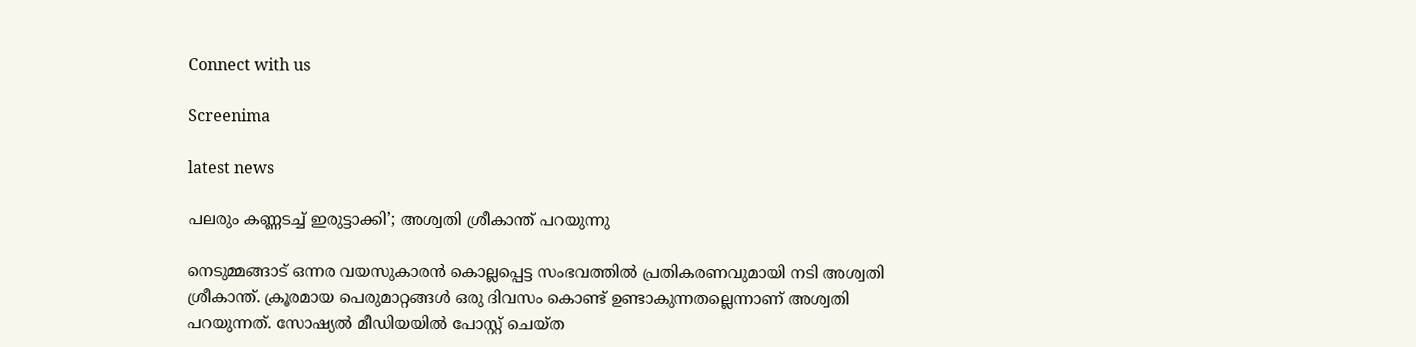Connect with us

Screenima

latest news

പലരും കണ്ണടച്ച് ഇരുട്ടാക്കി’; അശ്വതി ശ്രീകാന്ത് പറയുന്നു

നെടുമ്മങ്ങാട് ഒന്നര വയസുകാരന്‍ കൊല്ലപ്പെട്ട സംഭവത്തില്‍ പ്രതികരണവുമായി നടി അശ്വതി ശ്രീകാന്ത്. ക്രൂരമായ പെരുമാറ്റങ്ങള്‍ ഒരു ദിവസം കൊണ്ട് ഉണ്ടാകുന്നതല്ലെന്നാണ് അശ്വതി പറയുന്നത്. സോഷ്യല്‍ മീഡിയയില്‍ പോസ്റ്റ് ചെയ്ത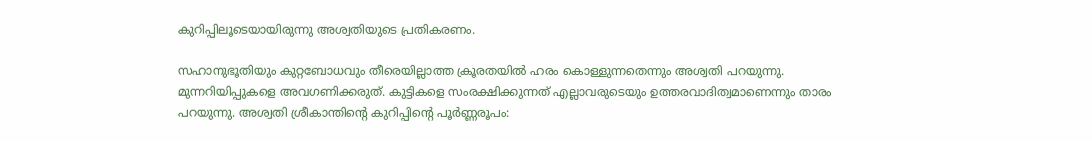കുറിപ്പിലൂടെയായിരുന്നു അശ്വതിയുടെ പ്രതികരണം.

സഹാനുഭൂതിയും കുറ്റബോധവും തീരെയില്ലാത്ത ക്രൂരതയില്‍ ഹരം കൊള്ളുന്നതെന്നും അശ്വതി പറയുന്നു. മുന്നറിയിപ്പുകളെ അവഗണിക്കരുത്. കുട്ടികളെ സംരക്ഷിക്കുന്നത് എല്ലാവരുടെയും ഉത്തരവാദിത്വമാണെന്നും താരം പറയുന്നു. അശ്വതി ശ്രീകാന്തിന്റെ കുറിപ്പിന്റെ പൂര്‍ണ്ണരൂപം: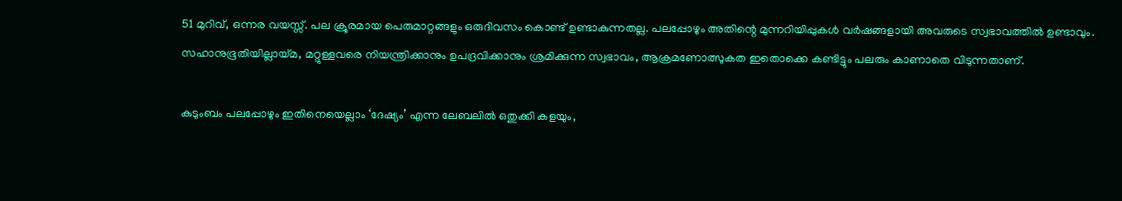51 മുറിവ്, ഒന്നര വയസ്സ്. പല ക്രൂരമായ പെരുമാറ്റങ്ങളും ഒരുദിവസം കൊണ്ട് ഉണ്ടാകുന്നതല്ല. പലപ്പോഴും അതിന്റെ മുന്നറിയിപ്പുകള്‍ വര്‍ഷങ്ങളായി അവരുടെ സ്വഭാവത്തില്‍ ഉണ്ടാവും. സഹാനുഭൂതിയില്ലായ്മ, മറ്റുള്ളവരെ നിയന്ത്രിക്കാനും ഉപദ്രവിക്കാനും ശ്രമിക്കുന്ന സ്വഭാവം, ആക്രമണോത്സുകത ഇതൊക്കെ കണ്ടിട്ടും പലരും കാണാതെ വിടുന്നതാണ്.

കുടുംബം പലപ്പോഴും ഇതിനെയെല്ലാം ‘ദേഷ്യം’ എന്ന ലേബലില്‍ ഒതുക്കി കളയും,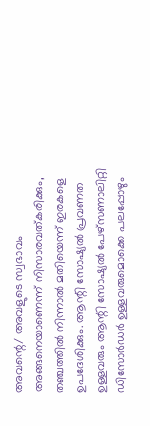അവന്റെ/ അവളുടെ സ്വഭാവം അങ്ങനെയാണെന്ന് നിസാരവത്കരിക്കും, തഞ്ചത്തില്‍ നിന്നാല്‍ മതിയെന്ന് ഇരകളെ ഉപദേശിക്കും. ആന്റി സോഷ്യല്‍ പ്രവണത ഉള്ളവരും ആന്റി സോഷ്യല്‍ പേഴ്സണാലിറ്റി ഡിസോര്‍ഡര്‍ ഉള്ളവരുമൊക്കെ പലപ്പോഴും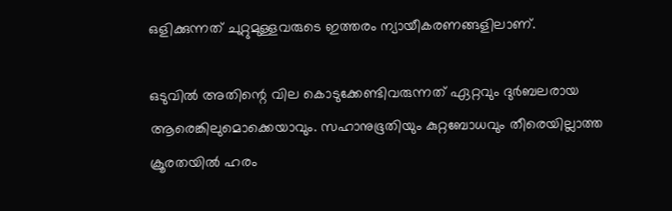ഒളിക്കുന്നത് ചുറ്റുമുള്ളവരുടെ ഇത്തരം ന്യായീകരണങ്ങളിലാണ്.

ഒടുവില്‍ അതിന്റെ വില കൊടുക്കേണ്ടിവരുന്നത് ഏറ്റവും ദുര്‍ബലരായ ആരെങ്കിലുമൊക്കെയാവും. സഹാനുഭൂതിയും കുറ്റബോധവും തീരെയില്ലാത്ത ക്രൂരതയില്‍ ഹരം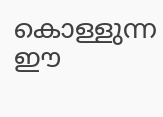കൊള്ളുന്ന ഈ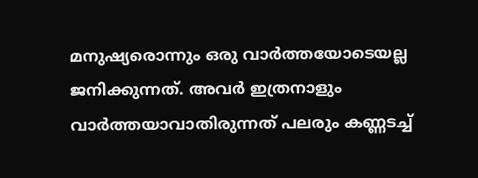മനുഷ്യരൊന്നും ഒരു വാര്‍ത്തയോടെയല്ല ജനിക്കുന്നത്. അവര്‍ ഇത്രനാളും വാര്‍ത്തയാവാതിരുന്നത് പലരും കണ്ണടച്ച്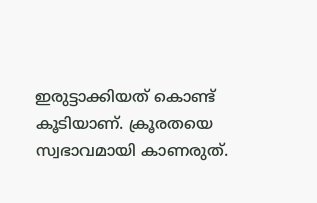ഇരുട്ടാക്കിയത് കൊണ്ട് കൂടിയാണ്. ക്രൂരതയെ സ്വഭാവമായി കാണരുത്.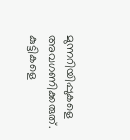മുന്നറിയിപ്പുകളെ അവഗണിക്കരുത്. കുട്ടികളെ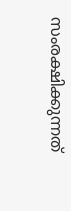സംരക്ഷിക്കുന്നത്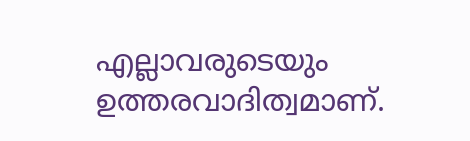എല്ലാവരുടെയും ഉത്തരവാദിത്വമാണ്.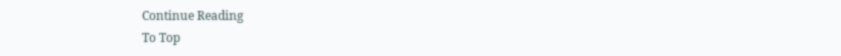Continue Reading
To Top